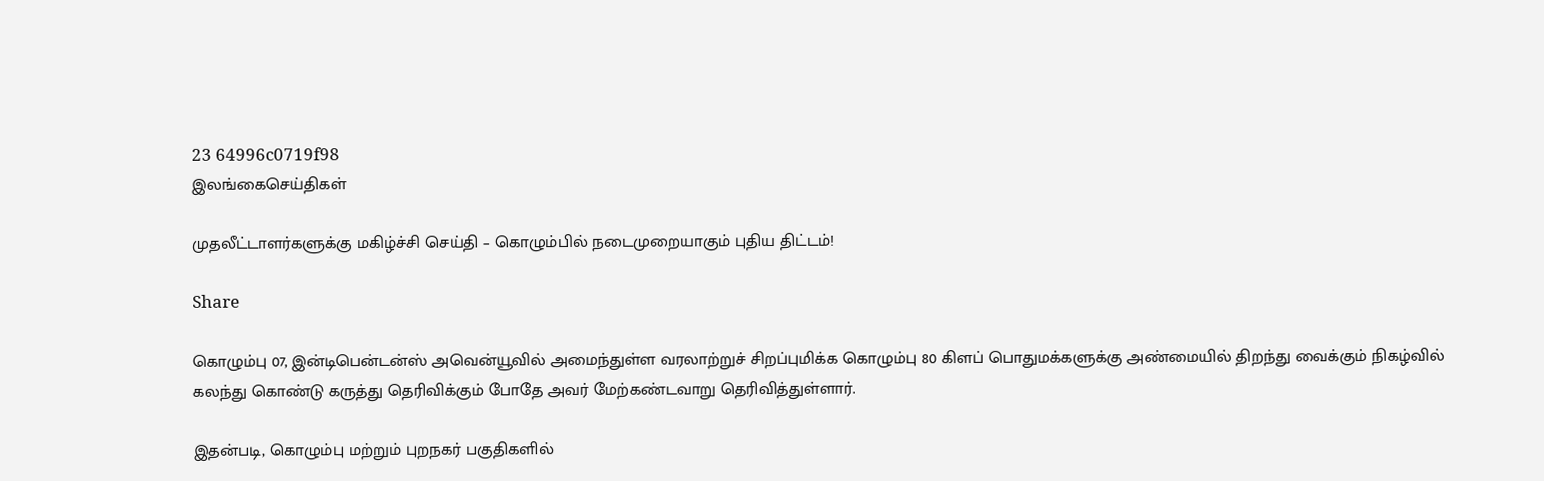23 64996c0719f98
இலங்கைசெய்திகள்

முதலீட்டாளர்களுக்கு மகிழ்ச்சி செய்தி – கொழும்பில் நடைமுறையாகும் புதிய திட்டம்!

Share

கொழும்பு 07, இன்டிபென்டன்ஸ் அவென்யூவில் அமைந்துள்ள வரலாற்றுச் சிறப்புமிக்க கொழும்பு 80 கிளப் பொதுமக்களுக்கு அண்மையில் திறந்து வைக்கும் நிகழ்வில் கலந்து கொண்டு கருத்து தெரிவிக்கும் போதே அவர் மேற்கண்டவாறு தெரிவித்துள்ளார்.

இதன்படி, கொழும்பு மற்றும் புறநகர் பகுதிகளில்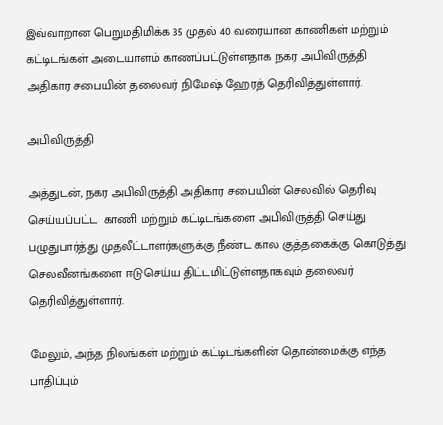இவ்வாறான பெறுமதிமிக்க 35 முதல் 40 வரையான காணிகள் மற்றும் கட்டிடங்கள் அடையாளம் காணப்பட்டுள்ளதாக நகர அபிவிருத்தி அதிகார சபையின் தலைவர் நிமேஷ் ஹேரத் தெரிவித்துள்ளார்.

அபிவிருத்தி

அத்துடன், நகர அபிவிருத்தி அதிகார சபையின் செலவில் தெரிவு செய்யப்பட்ட  காணி மற்றும் கட்டிடங்களை அபிவிருத்தி செய்து பழுதுபார்த்து முதலீட்டாளர்களுக்கு நீண்ட கால குத்தகைக்கு கொடுத்து செலவீனங்களை ஈடுசெய்ய திட்டமிட்டுள்ளதாகவும் தலைவர் தெரிவித்துள்ளார்.

மேலும், அந்த நிலங்கள் மற்றும் கட்டிடங்களின் தொன்மைக்கு எந்த பாதிப்பும்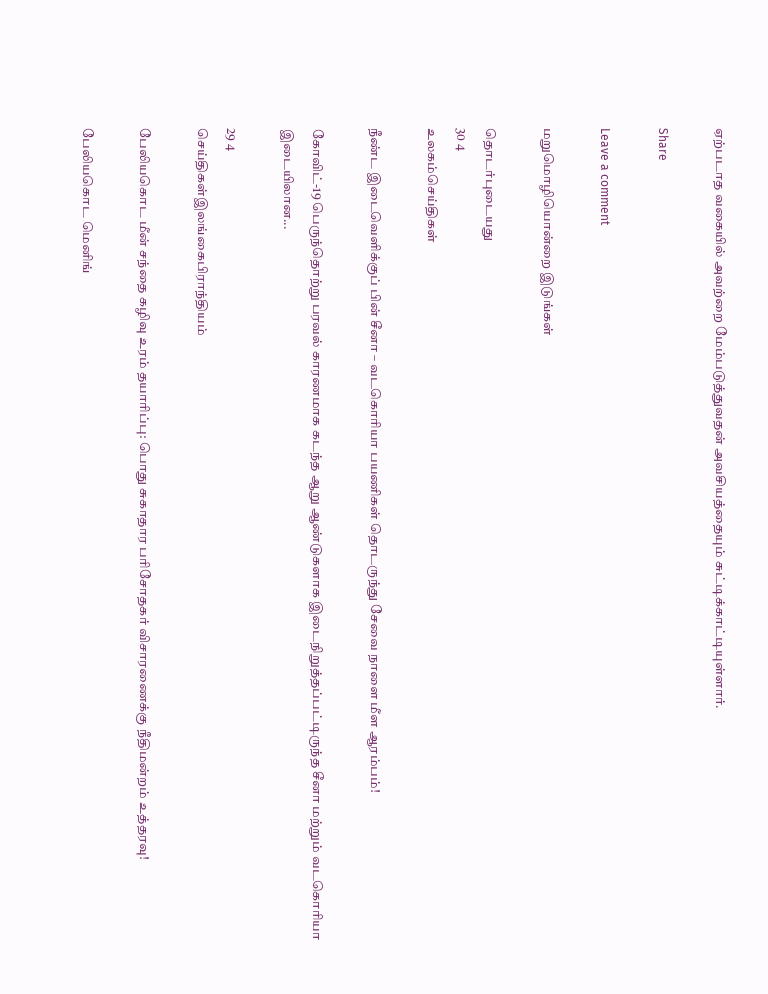ஏற்படாத வகையில் அவற்றை மேம்படுத்துவதன் அவசியத்தையும் சுட்டிக்காட்டியுள்ளார்.

Share

Leave a comment

மறுமொழியொன்றை இடுங்கள்

தொடர்புடையது
30 4
உலகம்செய்திகள்

நீண்ட இடைவெளிக்குப் பின் சீனா – வடகொரியா பயணிகள் தொடருந்து சேவை நாளை மீள ஆரம்பம்!

கோவிட்-19 பெருந்தொற்று பரவல் காரணமாக கடந்த ஆறு ஆண்டுகளாக இடைநிறுத்தப்பட்டிருந்த சீனா மற்றும் வடகொரியா இடையிலான...

29 4
செய்திகள்இலங்கைபிராந்தியம்

பேலியகொட மீன் சந்தை கழிவு உரம் தயாரிப்பு: பொது சுகாதார பரிசோதகர் விசாரணைக்கு நீதிமன்றம் உத்தரவு!

பேலியகொட மெனிங்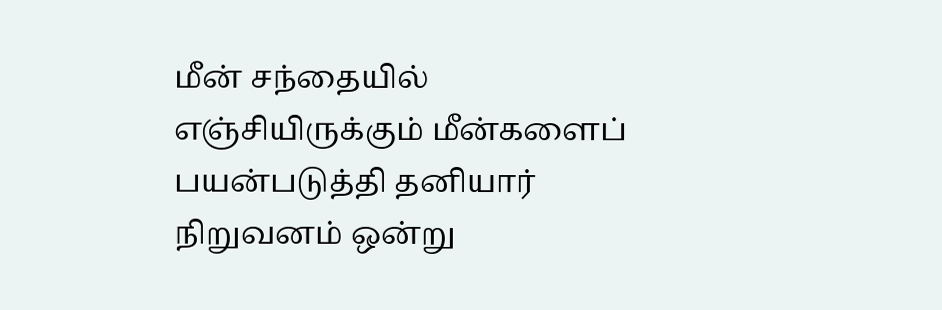மீன் சந்தையில் எஞ்சியிருக்கும் மீன்களைப் பயன்படுத்தி தனியார் நிறுவனம் ஒன்று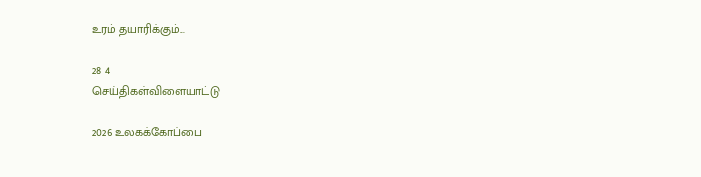உரம் தயாரிக்கும்...

28 4
செய்திகள்விளையாட்டு

2026 உலகக்கோப்பை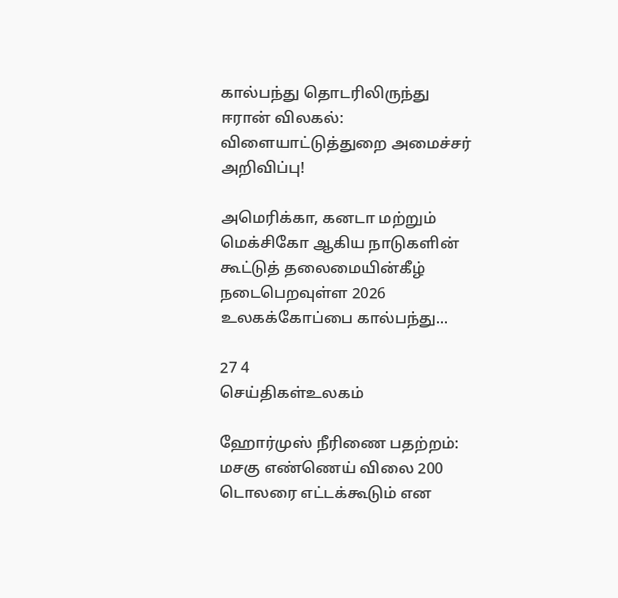கால்பந்து தொடரிலிருந்து ஈரான் விலகல்: விளையாட்டுத்துறை அமைச்சர் அறிவிப்பு!

அமெரிக்கா, கனடா மற்றும் மெக்சிகோ ஆகிய நாடுகளின் கூட்டுத் தலைமையின்கீழ் நடைபெறவுள்ள 2026 உலகக்கோப்பை கால்பந்து...

27 4
செய்திகள்உலகம்

ஹோர்முஸ் நீரிணை பதற்றம்: மசகு எண்ணெய் விலை 200 டொலரை எட்டக்கூடும் என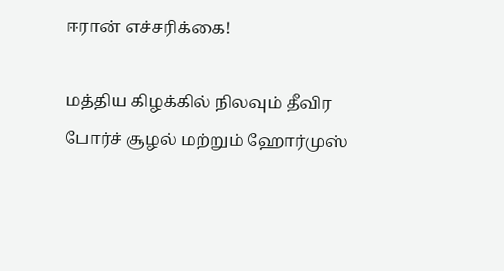ஈரான் எச்சரிக்கை!

மத்திய கிழக்கில் நிலவும் தீவிர போர்ச் சூழல் மற்றும் ஹோர்முஸ்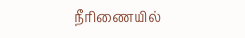நீரிணையில்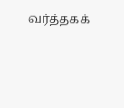வர்த்தகக்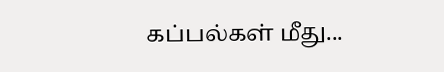கப்பல்கள் மீது...